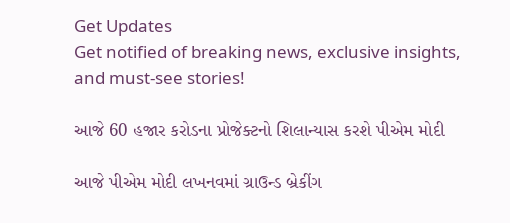Get Updates
Get notified of breaking news, exclusive insights, and must-see stories!

આજે 60 હજાર કરોડના પ્રોજેક્ટનો શિલાન્યાસ કરશે પીએમ મોદી

આજે પીએમ મોદી લખનવમાં ગ્રાઉન્ડ બ્રેકીંગ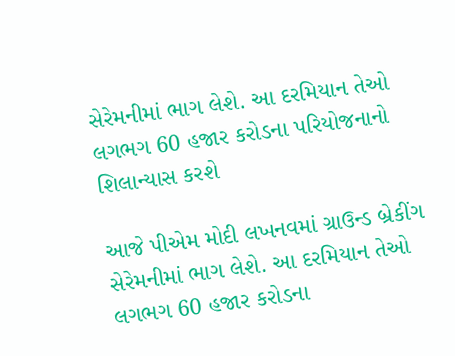સેરેમનીમાં ભાગ લેશે. આ દરમિયાન તેઓ લગભગ 60 હજાર કરોડના પરિયોજનાનો શિલાન્યાસ કરશે

આજે પીએમ મોદી લખનવમાં ગ્રાઉન્ડ બ્રેકીંગ સેરેમનીમાં ભાગ લેશે. આ દરમિયાન તેઓ લગભગ 60 હજાર કરોડના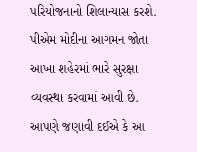પરિયોજનાનો શિલાન્યાસ કરશે. પીએમ મોદીના આગમન જોતા આખા શહેરમાં ભારે સુરક્ષા વ્યવસ્થા કરવામાં આવી છે. આપણે જણાવી દઈએ કે આ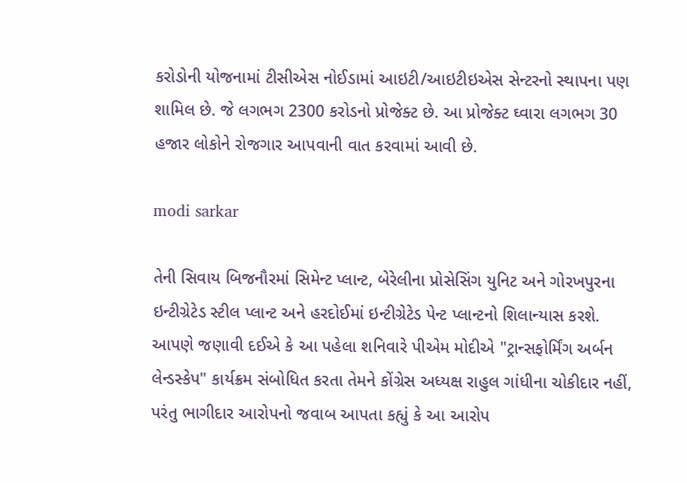કરોડોની યોજનામાં ટીસીએસ નોઈડામાં આઇટી/આઇટીઇએસ સેન્ટરનો સ્થાપના પણ શામિલ છે. જે લગભગ 2300 કરોડનો પ્રોજેક્ટ છે. આ પ્રોજેક્ટ ઘ્વારા લગભગ 30 હજાર લોકોને રોજગાર આપવાની વાત કરવામાં આવી છે.

modi sarkar

તેની સિવાય બિજનૌરમાં સિમેન્ટ પ્લાન્ટ, બેરેલીના પ્રોસેસિંગ યુનિટ અને ગોરખપુરના ઇન્ટીગ્રેટેડ સ્ટીલ પ્લાન્ટ અને હરદોઈમાં ઇન્ટીગ્રેટેડ પેન્ટ પ્લાન્ટનો શિલાન્યાસ કરશે. આપણે જણાવી દઈએ કે આ પહેલા શનિવારે પીએમ મોદીએ "ટ્રાન્સફોર્મિંગ અર્બન લેન્ડસ્કેપ" કાર્યક્રમ સંબોધિત કરતા તેમને કોંગ્રેસ અધ્યક્ષ રાહુલ ગાંધીના ચોકીદાર નહીં, પરંતુ ભાગીદાર આરોપનો જવાબ આપતા કહ્યું કે આ આરોપ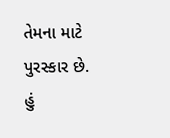તેમના માટે પુરસ્કાર છે. હું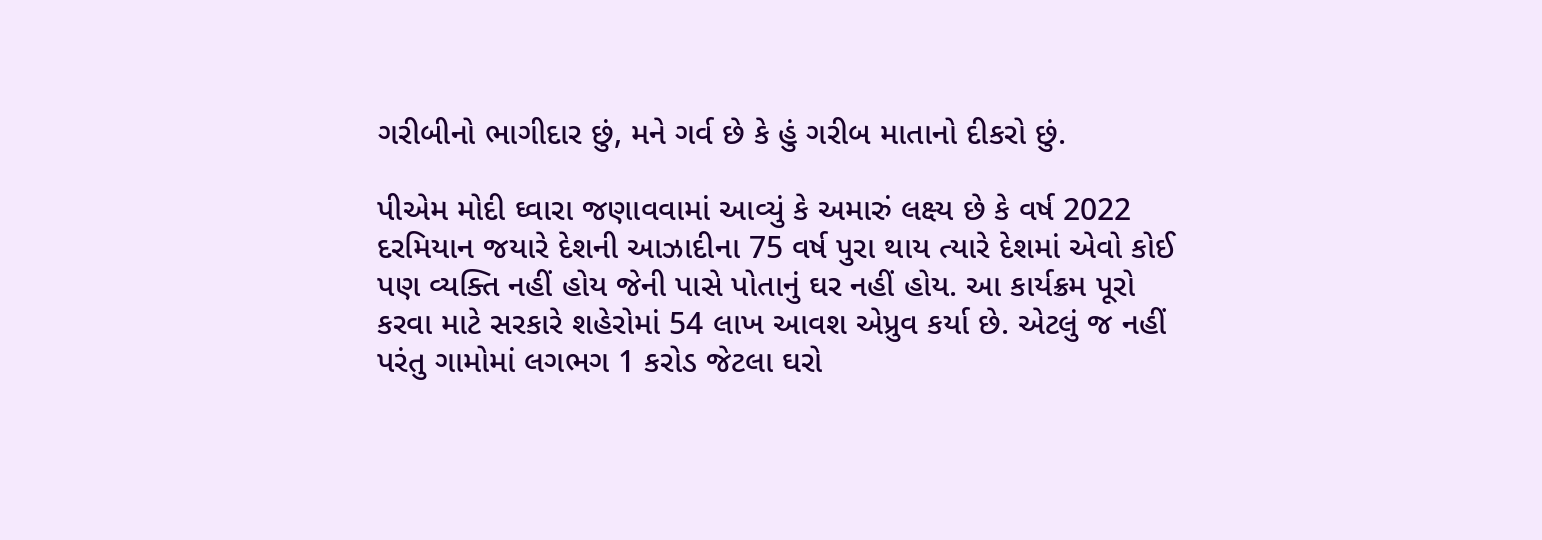ગરીબીનો ભાગીદાર છું, મને ગર્વ છે કે હું ગરીબ માતાનો દીકરો છું.

પીએમ મોદી ઘ્વારા જણાવવામાં આવ્યું કે અમારું લક્ષ્ય છે કે વર્ષ 2022 દરમિયાન જયારે દેશની આઝાદીના 75 વર્ષ પુરા થાય ત્યારે દેશમાં એવો કોઈ પણ વ્યક્તિ નહીં હોય જેની પાસે પોતાનું ઘર નહીં હોય. આ કાર્યક્રમ પૂરો કરવા માટે સરકારે શહેરોમાં 54 લાખ આવશ એપ્રુવ કર્યા છે. એટલું જ નહીં પરંતુ ગામોમાં લગભગ 1 કરોડ જેટલા ઘરો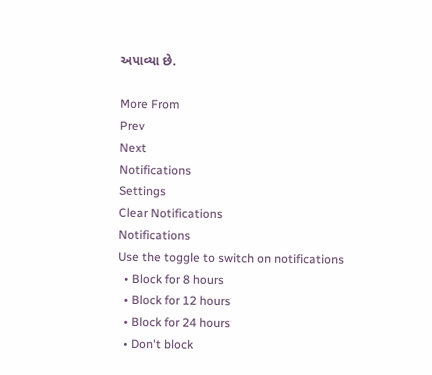અપાવ્યા છે.

More From
Prev
Next
Notifications
Settings
Clear Notifications
Notifications
Use the toggle to switch on notifications
  • Block for 8 hours
  • Block for 12 hours
  • Block for 24 hours
  • Don't block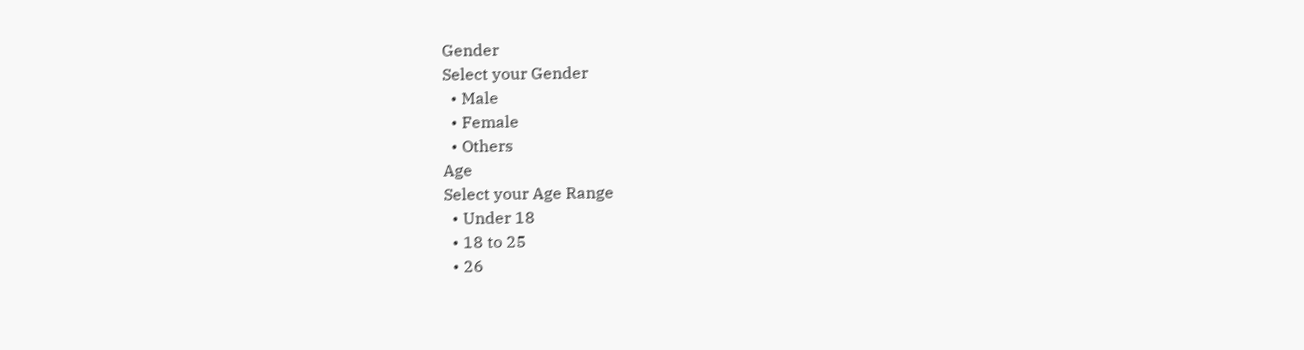Gender
Select your Gender
  • Male
  • Female
  • Others
Age
Select your Age Range
  • Under 18
  • 18 to 25
  • 26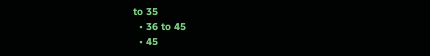to 35
  • 36 to 45
  • 45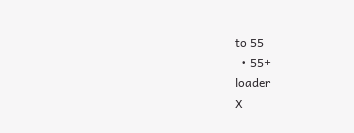to 55
  • 55+
loader
X